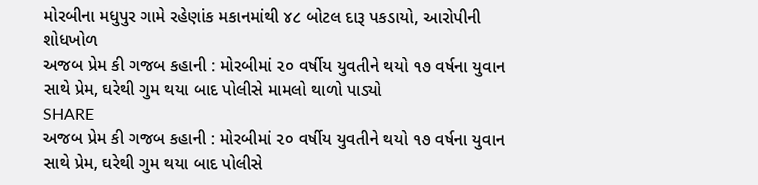મોરબીના મધુપુર ગામે રહેણાંક મકાનમાંથી ૪૮ બોટલ દારૂ પકડાયો, આરોપીની શોધખોળ
અજબ પ્રેમ કી ગજબ કહાની : મોરબીમાં ૨૦ વર્ષીય યુવતીને થયો ૧૭ વર્ષના યુવાન સાથે પ્રેમ, ઘરેથી ગુમ થયા બાદ પોલીસે મામલો થાળો પાડ્યો
SHARE
અજબ પ્રેમ કી ગજબ કહાની : મોરબીમાં ૨૦ વર્ષીય યુવતીને થયો ૧૭ વર્ષના યુવાન સાથે પ્રેમ, ઘરેથી ગુમ થયા બાદ પોલીસે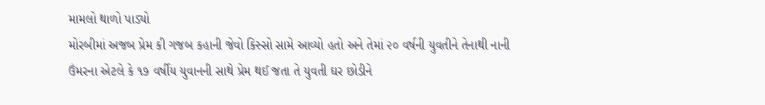મામલો થાળો પાડ્યો
મોરબીમાં અજબ પ્રેમ કી ગજબ કહાની જેવો કિસ્સો સામે આવ્યો હતો અને તેમાં ૨૦ વર્ષની યુવતીને તેનાથી નાની ઉંમરના એટલે કે ૧૭ વર્ષીય યુવાનની સાથે પ્રેમ થઈ જતા તે યુવતી ઘર છોડીને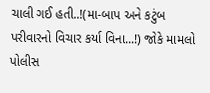ચાલી ગઈ હતી..!(મા-બાપ અને કટુંબ પરીવારનો વિચાર કર્યા વિના...!) જોકે મામલો પોલીસ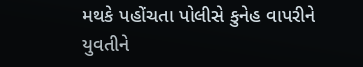મથકે પહોંચતા પોલીસે કુનેહ વાપરીને યુવતીને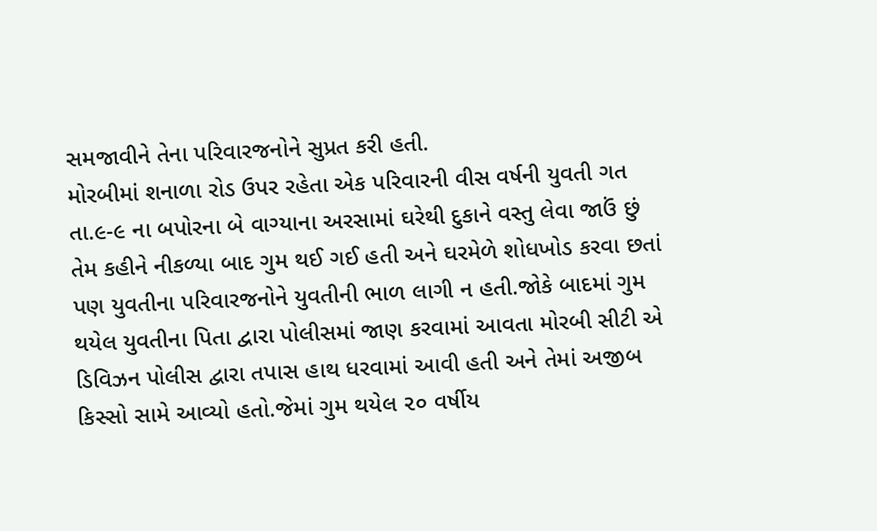સમજાવીને તેના પરિવારજનોને સુપ્રત કરી હતી.
મોરબીમાં શનાળા રોડ ઉપર રહેતા એક પરિવારની વીસ વર્ષની યુવતી ગત તા.૯-૯ ના બપોરના બે વાગ્યાના અરસામાં ઘરેથી દુકાને વસ્તુ લેવા જાઉં છું તેમ કહીને નીકળ્યા બાદ ગુમ થઈ ગઈ હતી અને ઘરમેળે શોધખોડ કરવા છતાં પણ યુવતીના પરિવારજનોને યુવતીની ભાળ લાગી ન હતી.જોકે બાદમાં ગુમ થયેલ યુવતીના પિતા દ્વારા પોલીસમાં જાણ કરવામાં આવતા મોરબી સીટી એ ડિવિઝન પોલીસ દ્વારા તપાસ હાથ ધરવામાં આવી હતી અને તેમાં અજીબ કિસ્સો સામે આવ્યો હતો.જેમાં ગુમ થયેલ ૨૦ વર્ષીય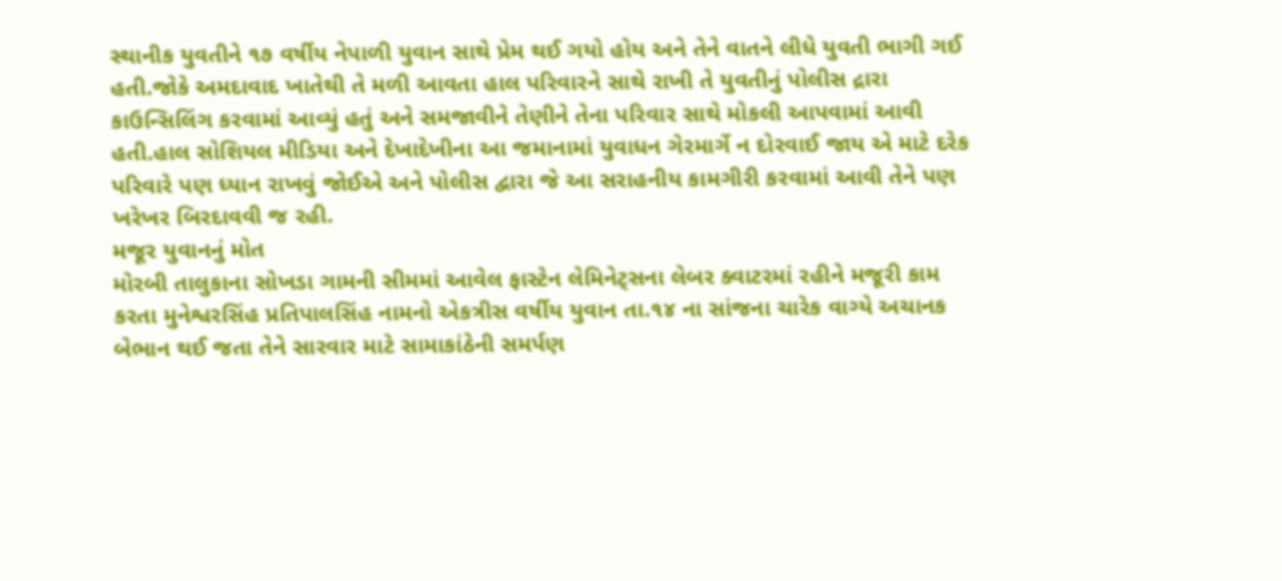સ્થાનીક યુવતીને ૧૭ વર્ષીય નેપાળી યુવાન સાથે પ્રેમ થઈ ગયો હોય અને તેને વાતને લીધે યુવતી ભાગી ગઈ હતી.જોકે અમદાવાદ ખાતેથી તે મળી આવતા હાલ પરિવારને સાથે રાખી તે યુવતીનું પોલીસ દ્રારા કાઉન્સિલિંગ કરવામાં આવ્યું હતું અને સમજાવીને તેણીને તેના પરિવાર સાથે મોકલી આપવામાં આવી હતી.હાલ સોશિયલ મીડિયા અને દેખાદેખીના આ જમાનામાં યુવાધન ગેરમાર્ગે ન દોરવાઈ જાય એ માટે દરેક પરિવારે પણ ધ્યાન રાખવું જોઈએ અને પોલીસ દ્વારા જે આ સરાહનીય કામગીરી કરવામાં આવી તેને પણ ખરેખર બિરદાવવી જ રહી.
મજૂર યુવાનનું મોત
મોરબી તાલુકાના સોખડા ગામની સીમમાં આવેલ ફાસ્ટેન લેમિનેટ્સના લેબર ક્વાટરમાં રહીને મજૂરી કામ કરતા મુનેશ્વરસિંહ પ્રતિપાલસિંહ નામનો એકત્રીસ વર્ષીય યુવાન તા.૧૪ ના સાંજના ચારેક વાગ્યે અચાનક બેભાન થઈ જતા તેને સારવાર માટે સામાકાંઠેની સમર્પણ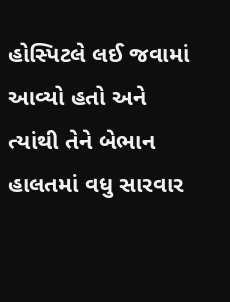હોસ્પિટલે લઈ જવામાં આવ્યો હતો અને ત્યાંથી તેને બેભાન હાલતમાં વધુ સારવાર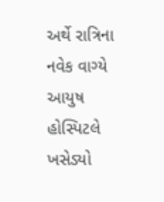અર્થે રાત્રિના નવેક વાગ્યે આયુષ હોસ્પિટલે ખસેડ્યો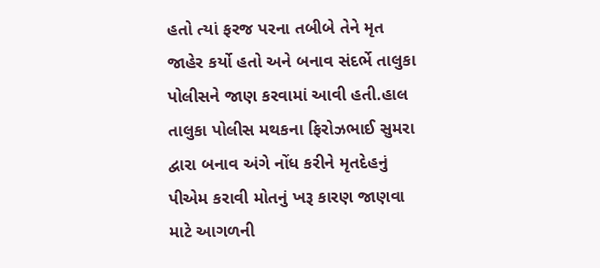હતો ત્યાં ફરજ પરના તબીબે તેને મૃત જાહેર કર્યો હતો અને બનાવ સંદર્ભે તાલુકા પોલીસને જાણ કરવામાં આવી હતી.હાલ તાલુકા પોલીસ મથકના ફિરોઝભાઈ સુમરા દ્વારા બનાવ અંગે નોંધ કરીને મૃતદેહનું પીએમ કરાવી મોતનું ખરૂ કારણ જાણવા માટે આગળની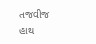તજવીજ હાથ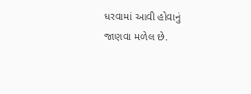ધરવામાં આવી હોવાનું જાણવા મળેલ છે.